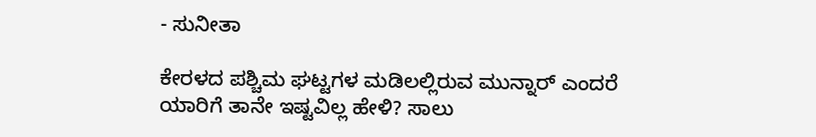- ಸುನೀತಾ

ಕೇರಳದ ಪಶ್ಚಿಮ ಘಟ್ಟಗಳ ಮಡಿಲಲ್ಲಿರುವ ಮುನ್ನಾರ್ ಎಂದರೆ ಯಾರಿಗೆ ತಾನೇ ಇಷ್ಟವಿಲ್ಲ ಹೇಳಿ? ಸಾಲು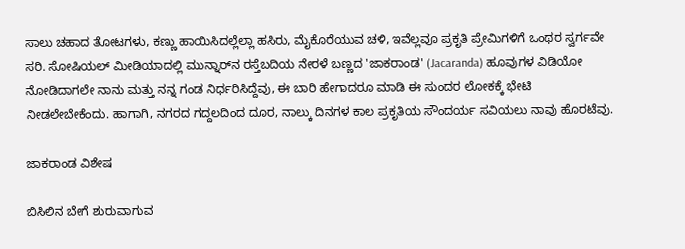ಸಾಲು ಚಹಾದ ತೋಟಗಳು, ಕಣ್ಣು ಹಾಯಿಸಿದಲ್ಲೆಲ್ಲಾ ಹಸಿರು, ಮೈಕೊರೆಯುವ ಚಳಿ, ಇವೆಲ್ಲವೂ ಪ್ರಕೃತಿ ಪ್ರೇಮಿಗಳಿಗೆ ಒಂಥರ ಸ್ವರ್ಗವೇ ಸರಿ. ಸೋಷಿಯಲ್ ಮೀಡಿಯಾದಲ್ಲಿ ಮುನ್ನಾರ್‌ನ ರಸ್ತೆಬದಿಯ ನೇರಳೆ ಬಣ್ಣದ 'ಜಾಕರಾಂಡ' (Jacaranda) ಹೂವುಗಳ ವಿಡಿಯೋ ನೋಡಿದಾಗಲೇ ನಾನು ಮತ್ತು ನನ್ನ ಗಂಡ ನಿರ್ಧರಿಸಿದ್ದೆವು, ಈ ಬಾರಿ ಹೇಗಾದರೂ ಮಾಡಿ ಈ ಸುಂದರ ಲೋಕಕ್ಕೆ ಭೇಟಿ ನೀಡಲೇಬೇಕೆಂದು. ಹಾಗಾಗಿ, ನಗರದ ಗದ್ದಲದಿಂದ ದೂರ, ನಾಲ್ಕು ದಿನಗಳ ಕಾಲ ಪ್ರಕೃತಿಯ ಸೌಂದರ್ಯ ಸವಿಯಲು ನಾವು ಹೊರಟೆವು.

ಜಾಕರಾಂಡ ವಿಶೇಷ

ಬಿಸಿಲಿನ ಬೇಗೆ ಶುರುವಾಗುವ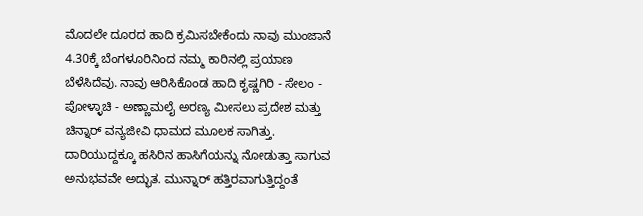ಮೊದಲೇ ದೂರದ ಹಾದಿ ಕ್ರಮಿಸಬೇಕೆಂದು ನಾವು ಮುಂಜಾನೆ 4.30ಕ್ಕೆ ಬೆಂಗಳೂರಿನಿಂದ ನಮ್ಮ ಕಾರಿನಲ್ಲಿ ಪ್ರಯಾಣ ಬೆಳೆಸಿದೆವು. ನಾವು ಆರಿಸಿಕೊಂಡ ಹಾದಿ ಕೃಷ್ಣಗಿರಿ - ಸೇಲಂ - ಪೋಳ್ಳಾಚಿ - ಅಣ್ಣಾಮಲೈ ಅರಣ್ಯ ಮೀಸಲು ಪ್ರದೇಶ ಮತ್ತು ಚಿನ್ನಾರ್ ವನ್ಯಜೀವಿ ಧಾಮದ ಮೂಲಕ ಸಾಗಿತ್ತು. ದಾರಿಯುದ್ದಕ್ಕೂ ಹಸಿರಿನ ಹಾಸಿಗೆಯನ್ನು ನೋಡುತ್ತಾ ಸಾಗುವ ಅನುಭವವೇ ಅದ್ಭುತ. ಮುನ್ನಾರ್ ಹತ್ತಿರವಾಗುತ್ತಿದ್ದಂತೆ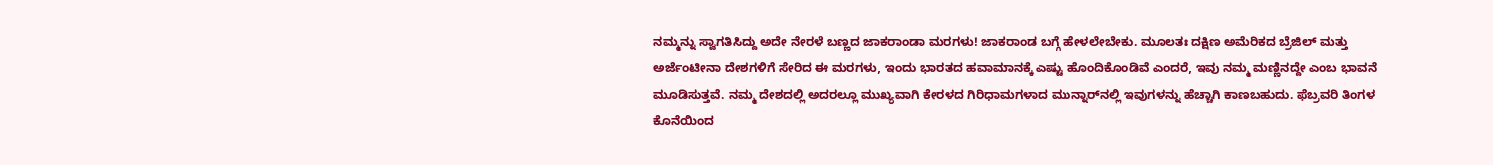ನಮ್ಮನ್ನು ಸ್ವಾಗತಿಸಿದ್ದು ಅದೇ ನೇರಳೆ ಬಣ್ಣದ ಜಾಕರಾಂಡಾ ಮರಗಳು! ಜಾಕರಾಂಡ ಬಗ್ಗೆ ಹೇಳಲೇಬೇಕು. ಮೂಲತಃ ದಕ್ಷಿಣ ಅಮೆರಿಕದ ಬ್ರೆಜಿಲ್ ಮತ್ತು ಅರ್ಜೆಂಟೀನಾ ದೇಶಗಳಿಗೆ ಸೇರಿದ ಈ ಮರಗಳು, ಇಂದು ಭಾರತದ ಹವಾಮಾನಕ್ಕೆ ಎಷ್ಟು ಹೊಂದಿಕೊಂಡಿವೆ ಎಂದರೆ, ಇವು ನಮ್ಮ ಮಣ್ಣಿನದ್ದೇ ಎಂಬ ಭಾವನೆ ಮೂಡಿಸುತ್ತವೆ. ನಮ್ಮ ದೇಶದಲ್ಲಿ ಅದರಲ್ಲೂ ಮುಖ್ಯವಾಗಿ ಕೇರಳದ ಗಿರಿಧಾಮಗಳಾದ ಮುನ್ನಾರ್‌ನಲ್ಲಿ ಇವುಗಳನ್ನು ಹೆಚ್ಚಾಗಿ ಕಾಣಬಹುದು. ಫೆಬ್ರವರಿ ತಿಂಗಳ ಕೊನೆಯಿಂದ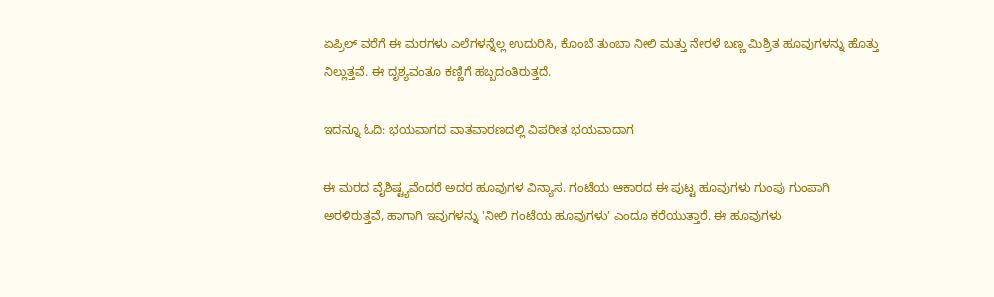ಏಪ್ರಿಲ್ ವರೆಗೆ ಈ ಮರಗಳು ಎಲೆಗಳನ್ನೆಲ್ಲ ಉದುರಿಸಿ, ಕೊಂಬೆ ತುಂಬಾ ನೀಲಿ ಮತ್ತು ನೇರಳೆ ಬಣ್ಣ ಮಿಶ್ರಿತ ಹೂವುಗಳನ್ನು ಹೊತ್ತು ನಿಲ್ಲುತ್ತವೆ. ಈ ದೃಶ್ಯವಂತೂ ಕಣ್ಣಿಗೆ ಹಬ್ಬದಂತಿರುತ್ತದೆ.

ಇದನ್ನೂ ಓದಿ: ಭಯವಾಗದ ವಾತವಾರಣದಲ್ಲಿ ವಿಪರೀತ ಭಯವಾದಾಗ

ಈ ಮರದ ವೈಶಿಷ್ಟ್ಯವೆಂದರೆ ಅದರ ಹೂವುಗಳ ವಿನ್ಯಾಸ. ಗಂಟೆಯ ಆಕಾರದ ಈ ಪುಟ್ಟ ಹೂವುಗಳು ಗುಂಪು ಗುಂಪಾಗಿ ಅರಳಿರುತ್ತವೆ, ಹಾಗಾಗಿ ಇವುಗಳನ್ನು 'ನೀಲಿ ಗಂಟೆಯ ಹೂವುಗಳು' ಎಂದೂ ಕರೆಯುತ್ತಾರೆ. ಈ ಹೂವುಗಳು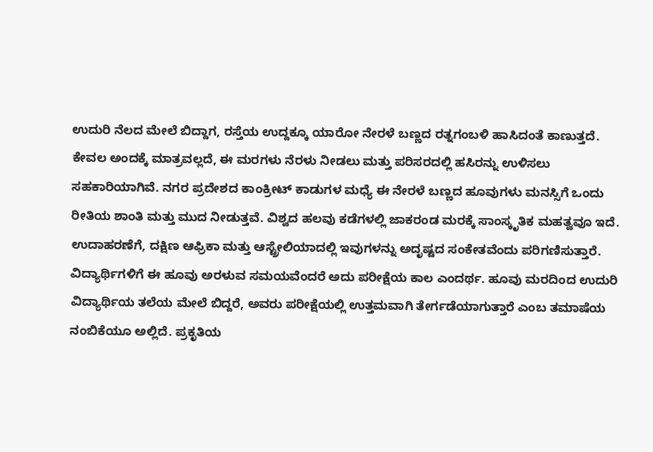ಉದುರಿ ನೆಲದ ಮೇಲೆ ಬಿದ್ದಾಗ, ರಸ್ತೆಯ ಉದ್ದಕ್ಕೂ ಯಾರೋ ನೇರಳೆ ಬಣ್ಣದ ರತ್ನಗಂಬಳಿ ಹಾಸಿದಂತೆ ಕಾಣುತ್ತದೆ. ಕೇವಲ ಅಂದಕ್ಕೆ ಮಾತ್ರವಲ್ಲದೆ, ಈ ಮರಗಳು ನೆರಳು ನೀಡಲು ಮತ್ತು ಪರಿಸರದಲ್ಲಿ ಹಸಿರನ್ನು ಉಳಿಸಲು ಸಹಕಾರಿಯಾಗಿವೆ. ನಗರ ಪ್ರದೇಶದ ಕಾಂಕ್ರೀಟ್ ಕಾಡುಗಳ ಮಧ್ಯೆ ಈ ನೇರಳೆ ಬಣ್ಣದ ಹೂವುಗಳು ಮನಸ್ಸಿಗೆ ಒಂದು ರೀತಿಯ ಶಾಂತಿ ಮತ್ತು ಮುದ ನೀಡುತ್ತವೆ. ವಿಶ್ವದ ಹಲವು ಕಡೆಗಳಲ್ಲಿ ಜಾಕರಂಡ ಮರಕ್ಕೆ ಸಾಂಸ್ಕೃತಿಕ ಮಹತ್ವವೂ ಇದೆ. ಉದಾಹರಣೆಗೆ, ದಕ್ಷಿಣ ಆಫ್ರಿಕಾ ಮತ್ತು ಆಸ್ಟ್ರೇಲಿಯಾದಲ್ಲಿ ಇವುಗಳನ್ನು ಅದೃಷ್ಟದ ಸಂಕೇತವೆಂದು ಪರಿಗಣಿಸುತ್ತಾರೆ. ವಿದ್ಯಾರ್ಥಿಗಳಿಗೆ ಈ ಹೂವು ಅರಳುವ ಸಮಯವೆಂದರೆ ಅದು ಪರೀಕ್ಷೆಯ ಕಾಲ ಎಂದರ್ಥ. ಹೂವು ಮರದಿಂದ ಉದುರಿ ವಿದ್ಯಾರ್ಥಿಯ ತಲೆಯ ಮೇಲೆ ಬಿದ್ದರೆ, ಅವರು ಪರೀಕ್ಷೆಯಲ್ಲಿ ಉತ್ತಮವಾಗಿ ತೇರ್ಗಡೆಯಾಗುತ್ತಾರೆ ಎಂಬ ತಮಾಷೆಯ ನಂಬಿಕೆಯೂ ಅಲ್ಲಿದೆ. ಪ್ರಕೃತಿಯ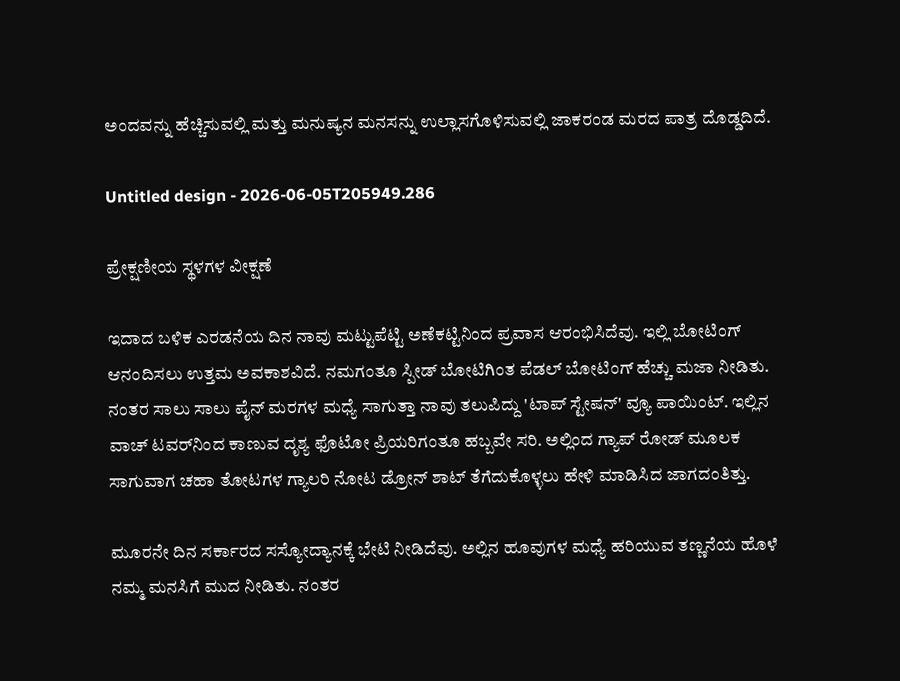ಅಂದವನ್ನು ಹೆಚ್ಚಿಸುವಲ್ಲಿ ಮತ್ತು ಮನುಷ್ಯನ ಮನಸನ್ನು ಉಲ್ಲಾಸಗೊಳಿಸುವಲ್ಲಿ ಜಾಕರಂಡ ಮರದ ಪಾತ್ರ ದೊಡ್ಡದಿದೆ.

Untitled design - 2026-06-05T205949.286

ಪ್ರೇಕ್ಷಣೀಯ ಸ್ಥಳಗಳ ವೀಕ್ಷಣೆ

ಇದಾದ ಬಳಿಕ ಎರಡನೆಯ ದಿನ ನಾವು ಮಟ್ಟುಪೆಟ್ಟಿ ಅಣೆಕಟ್ಟಿನಿಂದ ಪ್ರವಾಸ ಆರಂಭಿಸಿದೆವು. ಇಲ್ಲಿ ಬೋಟಿಂಗ್ ಆನಂದಿಸಲು ಉತ್ತಮ ಅವಕಾಶವಿದೆ. ನಮಗಂತೂ ಸ್ಪೀಡ್ ಬೋಟಿಗಿಂತ ಪೆಡಲ್ ಬೋಟಿಂಗ್ ಹೆಚ್ಚು ಮಜಾ ನೀಡಿತು. ನಂತರ ಸಾಲು ಸಾಲು ಪೈನ್ ಮರಗಳ ಮಧ್ಯೆ ಸಾಗುತ್ತಾ ನಾವು ತಲುಪಿದ್ದು 'ಟಾಪ್ ಸ್ಟೇಷನ್' ವ್ಯೂ ಪಾಯಿಂಟ್. ಇಲ್ಲಿನ ವಾಚ್ ಟವರ್‌ನಿಂದ ಕಾಣುವ ದೃಶ್ಯ ಫೊಟೋ ಪ್ರಿಯರಿಗಂತೂ ಹಬ್ಬವೇ ಸರಿ. ಅಲ್ಲಿಂದ ಗ್ಯಾಪ್ ರೋಡ್ ಮೂಲಕ ಸಾಗುವಾಗ ಚಹಾ ತೋಟಗಳ ಗ್ಯಾಲರಿ ನೋಟ ಡ್ರೋನ್ ಶಾಟ್ ತೆಗೆದುಕೊಳ್ಳಲು ಹೇಳಿ ಮಾಡಿಸಿದ ಜಾಗದಂತಿತ್ತು.

ಮೂರನೇ ದಿನ ಸರ್ಕಾರದ ಸಸ್ಯೋದ್ಯಾನಕ್ಕೆ ಭೇಟಿ ನೀಡಿದೆವು. ಅಲ್ಲಿನ ಹೂವುಗಳ ಮಧ್ಯೆ ಹರಿಯುವ ತಣ್ಣನೆಯ ಹೊಳೆ ನಮ್ಮ ಮನಸಿಗೆ ಮುದ ನೀಡಿತು. ನಂತರ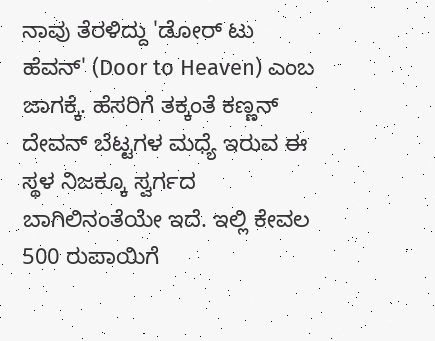ನಾವು ತೆರಳಿದ್ದು 'ಡೋರ್ ಟು ಹೆವನ್' (Door to Heaven) ಎಂಬ ಜಾಗಕ್ಕೆ. ಹೆಸರಿಗೆ ತಕ್ಕಂತೆ ಕಣ್ಣನ್ ದೇವನ್ ಬೆಟ್ಟಗಳ ಮಧ್ಯೆ ಇರುವ ಈ ಸ್ಥಳ ನಿಜಕ್ಕೂ ಸ್ವರ್ಗದ ಬಾಗಿಲಿನಂತೆಯೇ ಇದೆ. ಇಲ್ಲಿ ಕೇವಲ 500 ರುಪಾಯಿಗೆ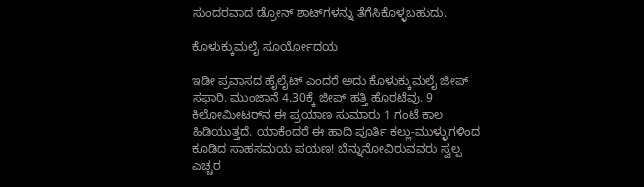ಸುಂದರವಾದ ಡ್ರೋನ್ ಶಾಟ್‌ಗಳನ್ನು ತೆಗೆಸಿಕೊಳ್ಳಬಹುದು.

ಕೊಳುಕ್ಕುಮಲೈ ಸೂರ್ಯೋದಯ

ಇಡೀ ಪ್ರವಾಸದ ಹೈಲೈಟ್ ಎಂದರೆ ಅದು ಕೊಳುಕ್ಕುಮಲೈ ಜೀಪ್ ಸಫಾರಿ. ಮುಂಜಾನೆ 4.30ಕ್ಕೆ ಜೀಪ್ ಹತ್ತಿ ಹೊರಟೆವು. 9 ಕಿಲೋಮೀಟರ್‌ನ ಈ ಪ್ರಯಾಣ ಸುಮಾರು 1 ಗಂಟೆ ಕಾಲ ಹಿಡಿಯುತ್ತದೆ. ಯಾಕೆಂದರೆ ಈ ಹಾದಿ ಪೂರ್ತಿ ಕಲ್ಲು-ಮುಳ್ಳುಗಳಿಂದ ಕೂಡಿದ ಸಾಹಸಮಯ ಪಯಣ! ಬೆನ್ನುನೋವಿರುವವರು ಸ್ವಲ್ಪ ಎಚ್ಚರ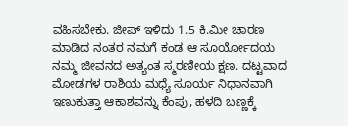ವಹಿಸಬೇಕು. ಜೀಪ್ ಇಳಿದು 1.5 ಕಿ.ಮೀ ಚಾರಣ ಮಾಡಿದ ನಂತರ ನಮಗೆ ಕಂಡ ಆ ಸೂರ್ಯೋದಯ ನಮ್ಮ ಜೀವನದ ಅತ್ಯಂತ ಸ್ಮರಣೀಯ ಕ್ಷಣ. ದಟ್ಟವಾದ ಮೋಡಗಳ ರಾಶಿಯ ಮಧ್ಯೆ ಸೂರ್ಯ ನಿಧಾನವಾಗಿ ಇಣುಕುತ್ತಾ ಆಕಾಶವನ್ನು ಕೆಂಪು, ಹಳದಿ ಬಣ್ಣಕ್ಕೆ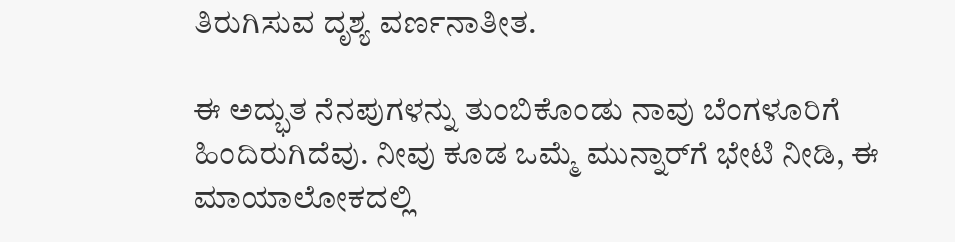ತಿರುಗಿಸುವ ದೃಶ್ಯ ವರ್ಣನಾತೀತ.

ಈ ಅದ್ಭುತ ನೆನಪುಗಳನ್ನು ತುಂಬಿಕೊಂಡು ನಾವು ಬೆಂಗಳೂರಿಗೆ ಹಿಂದಿರುಗಿದೆವು. ನೀವು ಕೂಡ ಒಮ್ಮೆ ಮುನ್ನಾರ್‌ಗೆ ಭೇಟಿ ನೀಡಿ, ಈ ಮಾಯಾಲೋಕದಲ್ಲಿ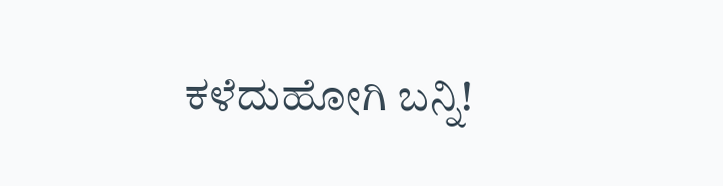ಕಳೆದುಹೋಗಿ ಬನ್ನಿ!